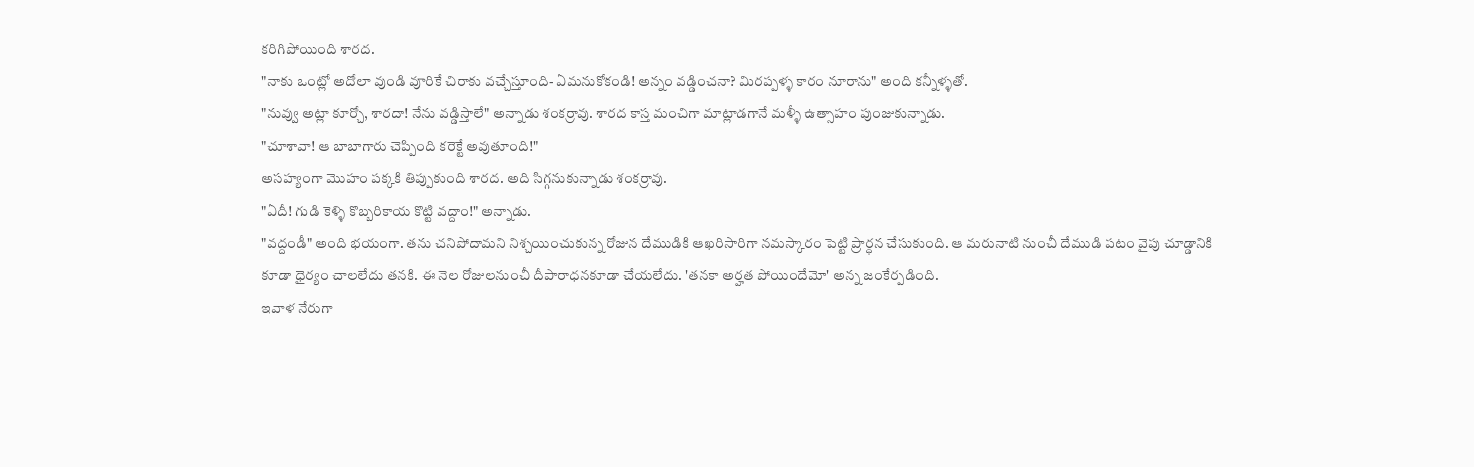కరిగిపోయింది శారద.
"నాకు ఒంట్లో అదోలా వుండి వూరికే చిరాకు వచ్చేస్తూంది- ఏమనుకోకండి! అన్నం వడ్డించనా? మిరప్పళ్ళ కారం నూరాను" అంది కన్నీళ్ళతో.
"నువ్వు అట్లా కూర్చో, శారదా! నేను వడ్డిస్తాలే" అన్నాడు శంకర్రావు. శారద కాస్త మంచిగా మాట్లాడగానే మళ్ళీ ఉత్సాహం పుంజుకున్నాడు.
"చూశావా! ఆ బాబాగారు చెప్పింది కరెక్టే అవుతూంది!"
అసహ్యంగా మొహం పక్కకి తిప్పుకుంది శారద. అది సిగ్గనుకున్నాడు శంకర్రావు.
"ఏదీ! గుడి కెళ్ళి కొబ్బరికాయ కొట్టి వద్దాం!" అన్నాడు.
"వద్దండీ" అంది భయంగా. తను చనిపోదామని నిశ్చయించుకున్న రోజున దేముడికి ఆఖరిసారిగా నమస్కారం పెట్టి ప్రార్ధన చేసుకుంది. ఆ మరునాటి నుంచీ దేముడి పటం వైపు చూడ్డానికి కూడా ధైర్యం చాలలేదు తనకి. ఈ నెల రోజులనుంచీ దీపారాధనకూడా చేయలేదు. 'తనకా అర్హత పోయిందేమో' అన్న జంకేర్పడింది.
ఇవాళ నేరుగా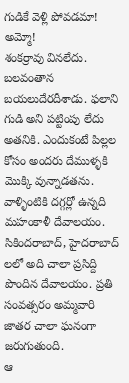గుడికే వెళ్లి పోవడమా!
అమ్మో!
శంకర్రావు వినలేదు. బలవంతాన బయలుదేరదీశాడు. ఫలాని గుడి అని పట్టింపు లేదు అతనికి. ఎందుకంటే పిల్లల కోసం అందరు దేముళ్ళకి మొక్కి వున్నాడతను. వాళ్ళింటికి దగ్గర్లో ఉన్నది మహంకాళీ దేవాలయం. సికిందరాబాద్, హైదరాబాద్ లలో అది చాలా ప్రసిద్ది పొందిన దేవాలయం. ప్రతి సంవత్సరం అమ్మవారి జాతర చాలా ఘనంగా జరుగుతుంది.
ఆ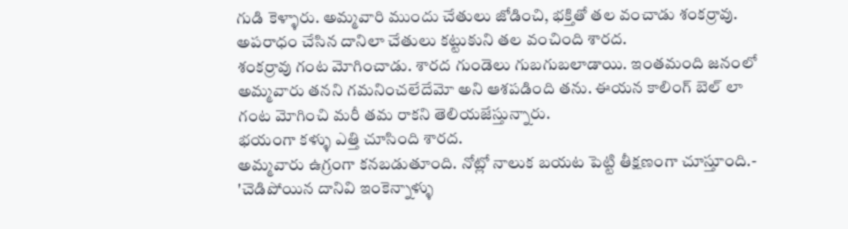గుడి కెళ్ళారు. అమ్మవారి ముందు చేతులు జోడించి, భక్తితో తల వంచాడు శంకర్రావు.
అపరాధం చేసిన దానిలా చేతులు కట్టుకుని తల వంచింది శారద.
శంకర్రావు గంట మోగించాడు. శారద గుండెలు గుబగుబలాడాయి. ఇంతమంది జనంలో అమ్మవారు తనని గమనించలేదేమో అని ఆశపడింది తను. ఈయన కాలింగ్ బెల్ లా గంట మోగించి మరీ తమ రాకని తెలియజేస్తున్నారు.
భయంగా కళ్ళు ఎత్తి చూసింది శారద.
అమ్మవారు ఉగ్రంగా కనబడుతూంది. నోట్లో నాలుక బయట పెట్టి తీక్షణంగా చూస్తూంది.- 'చెడిపోయిన దానివి ఇంకెన్నాళ్ళు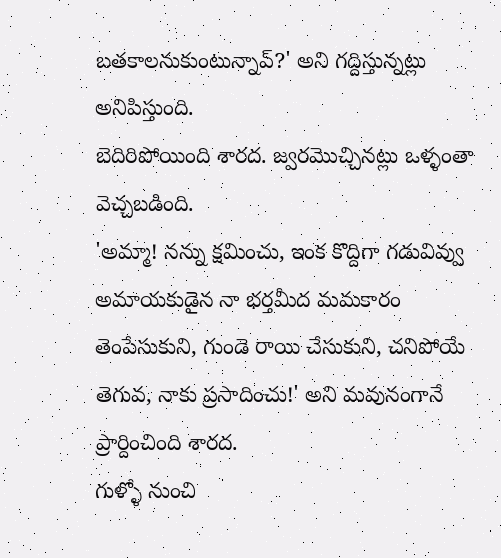బతకాలనుకుంటున్నావ్?' అని గద్దిస్తున్నట్లు అనిపిస్తుంది.
బెదిరిపోయింది శారద. జ్వరమొచ్చినట్లు ఒళ్ళంతా వెచ్చబడింది.
'అమ్మా! నన్ను క్షమించు, ఇంక కొద్దిగా గడువివ్వు అమాయకుడైన నా భర్తమీద మమకారం తెంపేసుకుని, గుండె రాయి చేసుకుని, చనిపోయే తెగువ, నాకు ప్రసాదించు!' అని మవునంగానే ప్రార్దించింది శారద.
గుళ్ళో నుంచి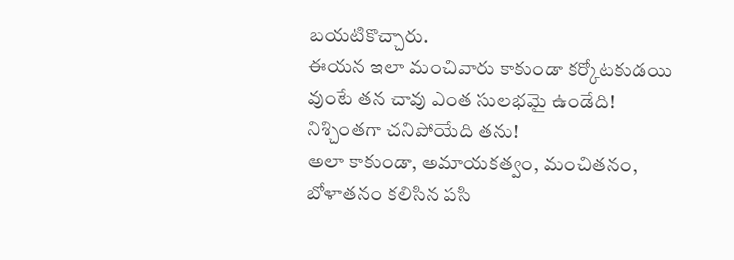బయటికొచ్చారు.
ఈయన ఇలా మంచివారు కాకుండా కర్కోటకుడయి వుంటే తన చావు ఎంత సులభమై ఉండేది! నిశ్చింతగా చనిపోయేది తను!
అలా కాకుండా, అమాయకత్వం, మంచితనం, బోళాతనం కలిసిన పసి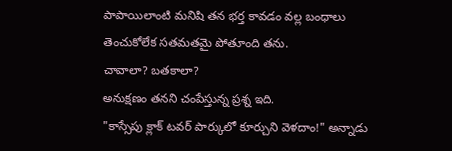పాపాయిలాంటి మనిషి తన భర్త కావడం వల్ల బంధాలు తెంచుకోలేక సతమతమై పోతూంది తను.
చావాలా? బతకాలా?
అనుక్షణం తనని చంపేస్తున్న ప్రశ్న ఇది.
"కాస్సేపు క్లాక్ టవర్ పార్కులో కూర్చుని వెళదాం!" అన్నాడు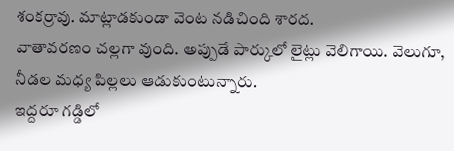శంకర్రావు. మాట్లాడకుండా వెంట నడిచింది శారద.
వాతావరణం చల్లగా వుంది. అప్పుడే పార్కులో లైట్లు వెలిగాయి. వెలుగూ, నీడల మధ్య పిల్లలు ఆడుకుంటున్నారు.
ఇద్దరూ గడ్డిలో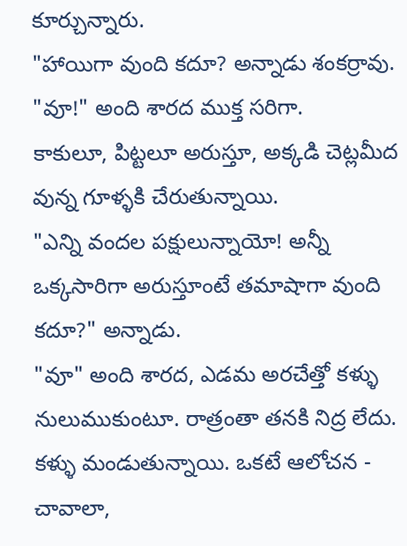కూర్చున్నారు.
"హాయిగా వుంది కదూ? అన్నాడు శంకర్రావు.
"వూ!" అంది శారద ముక్త సరిగా.
కాకులూ, పిట్టలూ అరుస్తూ, అక్కడి చెట్లమీద వున్న గూళ్ళకి చేరుతున్నాయి.
"ఎన్ని వందల పక్షులున్నాయో! అన్నీ ఒక్కసారిగా అరుస్తూంటే తమాషాగా వుంది కదూ?" అన్నాడు.
"వూ" అంది శారద, ఎడమ అరచేత్తో కళ్ళు నులుముకుంటూ. రాత్రంతా తనకి నిద్ర లేదు. కళ్ళు మండుతున్నాయి. ఒకటే ఆలోచన -
చావాలా,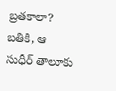బ్రతకాలా? బతికి, ఆ సుధీర్ తాలూకు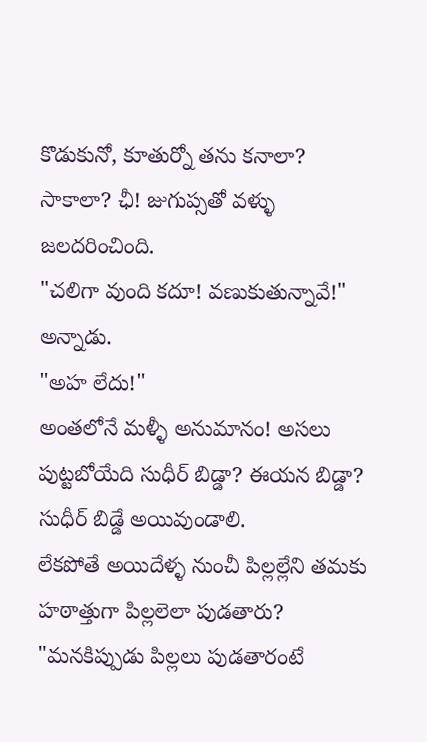కొడుకునో, కూతుర్నో తను కనాలా? సాకాలా? ఛీ! జుగుప్సతో వళ్ళు జలదరించింది.
"చలిగా వుంది కదూ! వణుకుతున్నావే!" అన్నాడు.
"అహ లేదు!"
అంతలోనే మళ్ళీ అనుమానం! అసలు పుట్టబోయేది సుధీర్ బిడ్డా? ఈయన బిడ్డా? సుధీర్ బిడ్డే అయివుండాలి.
లేకపోతే అయిదేళ్ళ నుంచీ పిల్లల్లేని తమకు హఠాత్తుగా పిల్లలెలా పుడతారు?
"మనకిప్పుడు పిల్లలు పుడతారంటే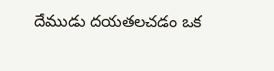దేముడు దయతలచడం ఒక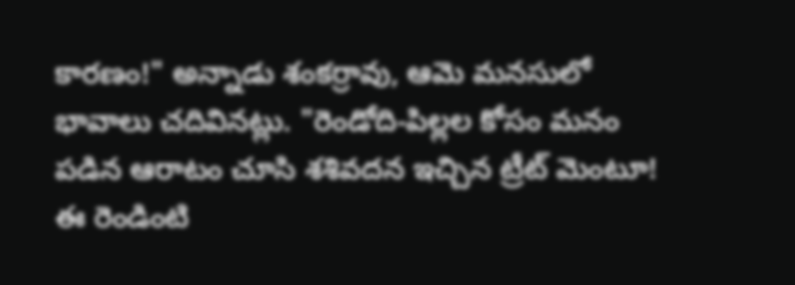కారణం!" అన్నాడు శంకర్రావు, ఆమె మనసులో భావాలు చదివినట్లు. "రెండోది-పిల్లల కోసం మనం పడిన ఆరాటం చూసి శశివదన ఇచ్చిన ట్రీట్ మెంటూ! ఈ రెండింటి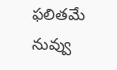ఫలితమే నువ్వు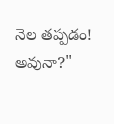నెల తప్పడం! అవునా?"